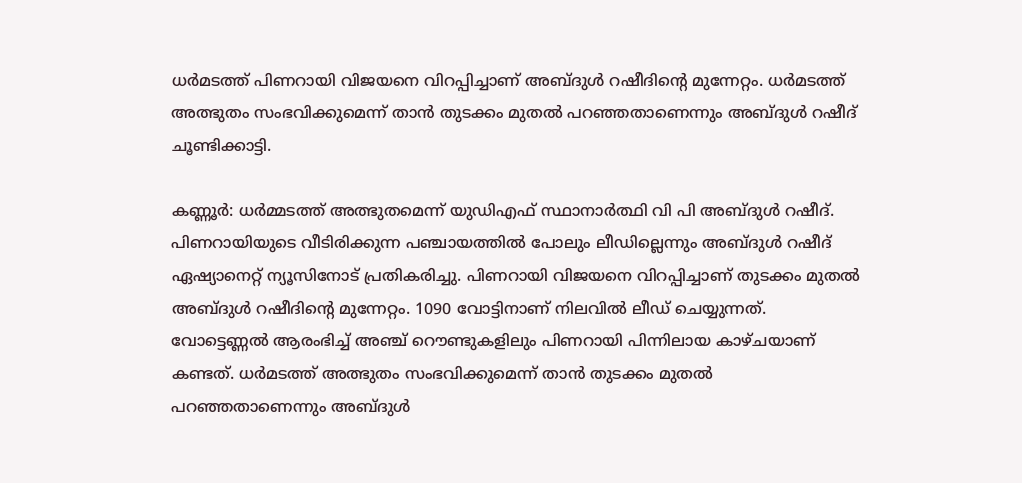ധർമടത്ത് പിണറായി വിജയനെ വിറപ്പിച്ചാണ് അബ്ദുൾ റഷീദിന്റെ മുന്നേറ്റം. ധര്‍മടത്ത് അത്ഭുതം സംഭവിക്കുമെന്ന് താൻ തുടക്കം മുതൽ പറഞ്ഞതാണെന്നും അബ്ദുള്‍ റഷീദ് ചൂണ്ടിക്കാട്ടി.

കണ്ണൂർ: ധർമ്മടത്ത് അത്ഭുതമെന്ന് യുഡിഎഫ് സ്ഥാനാർത്ഥി വി പി അബ്ദുൾ റഷീദ്. പിണറായിയുടെ വീടിരിക്കുന്ന പഞ്ചായത്തിൽ പോലും ലീഡില്ലെന്നും അബ്ദുൾ റഷീദ് ഏഷ്യാനെറ്റ് ന്യൂസിനോട് പ്രതികരിച്ചു. പിണറായി വിജയനെ വിറപ്പിച്ചാണ് തുടക്കം മുതൽ അബ്ദുൾ റഷീദിന്റെ മുന്നേറ്റം. 1090 വോട്ടിനാണ് നിലവിൽ ലീഡ് ചെയ്യുന്നത്. വോട്ടെണ്ണൽ ആരംഭിച്ച് അഞ്ച് റൌണ്ടുകളിലും പിണറായി പിന്നിലായ കാഴ്ചയാണ് കണ്ടത്. ധര്‍മടത്ത് അത്ഭുതം സംഭവിക്കുമെന്ന് താൻ തുടക്കം മുതൽ പറഞ്ഞതാണെന്നും അബ്ദുള്‍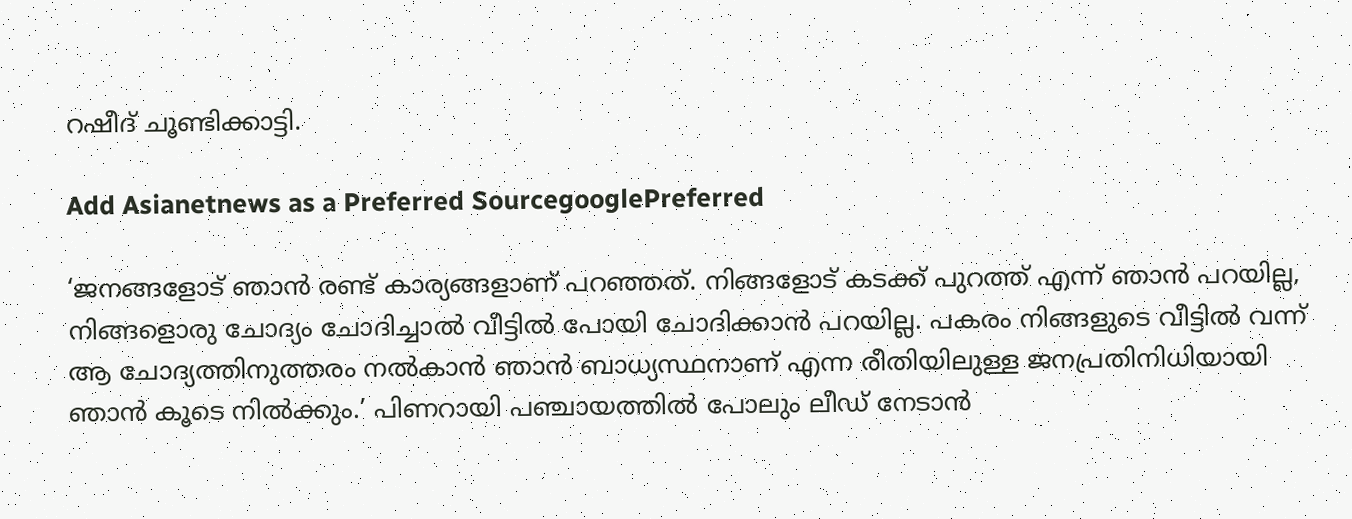റഷീദ് ചൂണ്ടിക്കാട്ടി.

Add Asianetnews as a Preferred SourcegooglePreferred

‘ജനങ്ങളോട് ഞാൻ രണ്ട് കാര്യങ്ങളാണ് പറഞ്ഞത്. നിങ്ങളോട് കടക്ക് പുറത്ത് എന്ന് ഞാൻ പറയില്ല, നിങ്ങളൊരു ചോദ്യം ചോദിച്ചാൽ വീട്ടിൽ പോയി ചോദിക്കാൻ പറയില്ല. പകരം നിങ്ങളുടെ വീട്ടിൽ വന്ന് ആ ചോദ്യത്തിനുത്തരം നൽകാൻ ഞാൻ ബാധ്യസ്ഥനാണ് എന്ന രീതിയിലുള്ള ജനപ്രതിനിധിയായി ഞാൻ കൂടെ നിൽക്കും.’ പിണറായി പഞ്ചായത്തിൽ പോലും ലീഡ് നേടാൻ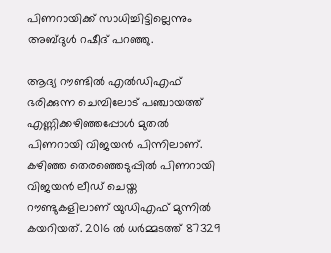പിണറായിക്ക് സാധിച്ചിട്ടില്ലെന്നും അബ്ദുള്‍ റഷീദ് പറഞ്ഞു.

ആദ്യ റൗണ്ടില്‍ എല്‍ഡിഎഫ് ഭരിക്കുന്ന ചെമ്പിലോട് പഞ്ചായത്ത് എണ്ണിക്കഴിഞ്ഞപ്പോള്‍ മുതല്‍ പിണറായി വിജയന്‍ പിന്നിലാണ്. കഴിഞ്ഞ തെരഞ്ഞെടുപ്പില്‍ പിണറായി വിജയന്‍ ലീഡ് ചെയ്ത റൗണ്ടുകളിലാണ് യുഡിഎഫ് മുന്നില്‍ കയറിയത്. 2016 ല്‍ ധര്‍മ്മടത്ത് 87329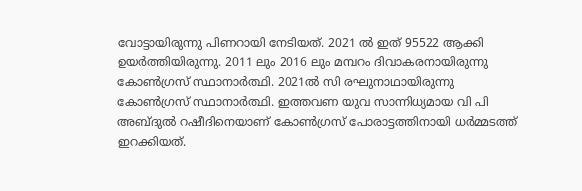വോട്ടായിരുന്നു പിണറായി നേടിയത്. 2021 ല്‍ ഇത് 95522 ആക്കി ഉയര്‍ത്തിയിരുന്നു. 2011 ലും 2016 ലും മമ്പറം ദിവാകരനായിരുന്നു കോണ്‍ഗ്രസ് സ്ഥാനാര്‍ത്ഥി. 2021ല്‍ സി രഘുനാഥായിരുന്നു കോണ്‍ഗ്രസ് സ്ഥാനാര്‍ത്ഥി. ഇത്തവണ യുവ സാന്നിധ്യമായ വി പി അബ്‌ദു‍ല്‍ റഷീദിനെയാണ് കോണ്‍ഗ്രസ് പോരാട്ടത്തിനായി ധര്‍മ്മടത്ത് ഇറക്കിയത്.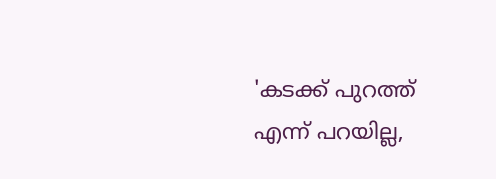'കടക്ക് പുറത്ത് എന്ന് പറയില്ല,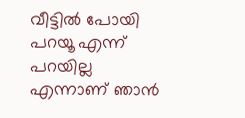വീട്ടിൽ പോയി പറയൂ എന്ന് പറയില്ല എന്നാണ് ‍ഞാൻ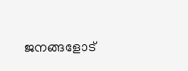ജനങ്ങളോട്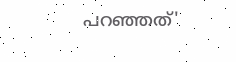പറഞ്ഞത്'